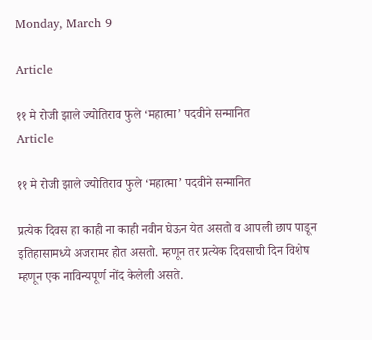Monday, March 9

Article

११ मे रोजी झाले ज्योतिराव फुले ‘महात्मा’ पदवीने सन्मानित
Article

११ मे रोजी झाले ज्योतिराव फुले ‘महात्मा’ पदवीने सन्मानित

प्रत्येक दिवस हा काही ना काही नवीन घेऊन येत असतो व आपली छाप पाडून इतिहासामध्ये अजरामर होत असतो. म्हणून तर प्रत्येक दिवसाची दिन विशेष म्हणून एक नाविन्यपूर्ण नोंद केलेली असते.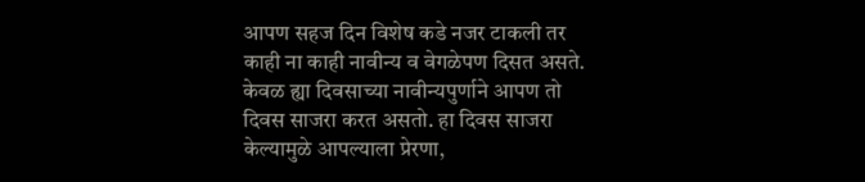आपण सहज दिन विशेष कडे नजर टाकली तर काही ना काही नावीन्य व वेगळेपण दिसत असते. केवळ ह्या दिवसाच्या नावीन्यपुर्णाने आपण तो दिवस साजरा करत असतो. हा दिवस साजरा केल्यामुळे आपल्याला प्रेरणा,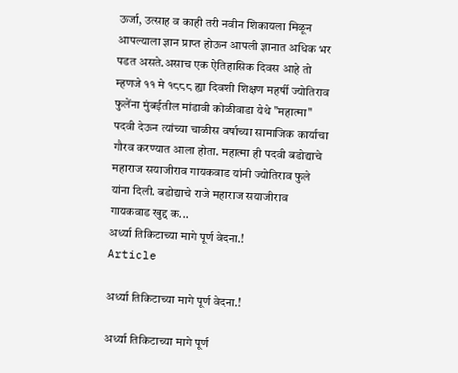ऊर्जा, उत्साह व काही तरी नवीन शिकायला मिळून आपल्याला ज्ञान प्राप्त होऊन आपली ज्ञानात अधिक भर पडत असते.असाच एक ऐतिहासिक दिवस आहे तो म्हणजे ११ मे १८८८ ह्या दिवशी शिक्षण महर्षी ज्योतिराव फुलेंना मुंबईतील मांडावी कोळीवाडा येथे "महात्मा" पदवी देऊन त्यांच्या चाळीस वर्षाच्या सामाजिक कार्याचा गौरव करण्यात आला होता. महात्मा ही पदवी बडोद्याचे महाराज सयाजीराव गायकवाड यांनी ज्योतिराव फुले यांना दिली. बडोद्याचे राजे महाराज सयाजीराव गायकवाड खुद्द क...
अर्ध्या तिकिटाच्या मागे पूर्ण वेदना.!
Article

अर्ध्या तिकिटाच्या मागे पूर्ण वेदना.!

अर्ध्या तिकिटाच्या मागे पूर्ण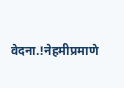वेदना.!नेहमीप्रमाणे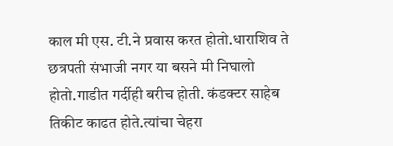काल मी एस. टी.ने प्रवास करत होतो.धाराशिव ते छत्रपती संभाजी नगर या बसने मी निघालो होतो.गाडीत गर्दीही बरीच होती. कंडक्टर साहेब तिकीट काढत होते.त्यांचा चेहरा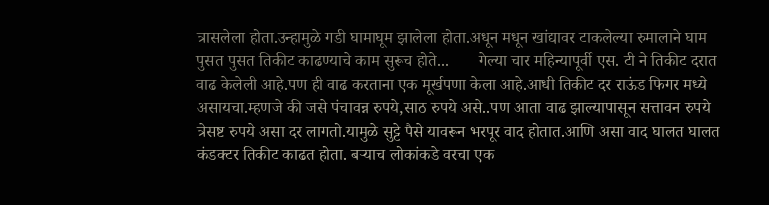त्रासलेला होता.उन्हामुळे गडी घामाघूम झालेला होता.अधून मधून खांद्यावर टाकलेल्या रुमालाने घाम पुसत पुसत तिकीट काढण्याचे काम सुरूच होते...       गेल्या चार महिन्यापूर्वी एस. टी ने तिकीट दरात वाढ केलेली आहे.पण ही वाढ करताना एक मूर्खपणा केला आहे.आधी तिकीट दर राऊंड फिगर मध्ये असायचा.म्हणजे की जसे पंचावन्न रुपये,साठ रुपये असे..पण आता वाढ झाल्यापासून सत्तावन रुपये त्रेसष्ट रुपये असा दर लागतो.यामुळे सुट्टे पैसे यावरून भरपूर वाद होतात.आणि असा वाद घालत घालत कंडक्टर तिकीट काढत होता. बऱ्याच लोकांकडे वरचा एक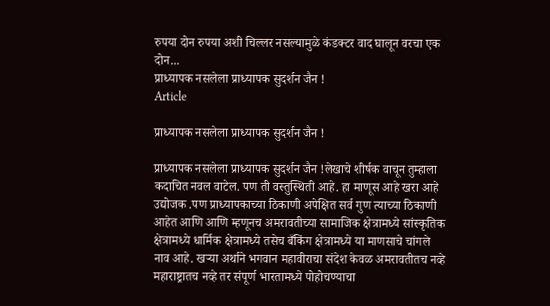रुपया दोन रुपया अशी चिल्लर नसल्यामुळे कंडक्टर वाद घालून वरचा एक दोन...
प्राध्यापक नसलेला प्राध्यापक सुदर्शन जैन !
Article

प्राध्यापक नसलेला प्राध्यापक सुदर्शन जैन !

प्राध्यापक नसलेला प्राध्यापक सुदर्शन जैन !लेखाचे शीर्षक वाचून तुम्हाला कदाचित नवल वाटेल. पण ती वस्तुस्थिती आहे. हा माणूस आहे खरा आहे उद्योजक .पण प्राध्यापकाच्या ठिकाणी अपेक्षित सर्व गुण त्याच्या ठिकाणी आहेत आणि आणि म्हणूनच अमरावतीच्या सामाजिक क्षेत्रामध्ये सांस्कृतिक क्षेत्रामध्ये धार्मिक क्षेत्रामध्ये तसेच बँकिंग क्षेत्रामध्ये या माणसाचे चांगले नाव आहे. खऱ्या अर्थाने भगवान महावीराचा संदेश केवळ अमरावतीतच नव्हे महाराष्ट्रातच नव्हे तर संपूर्ण भारतामध्ये पोहोचण्याचा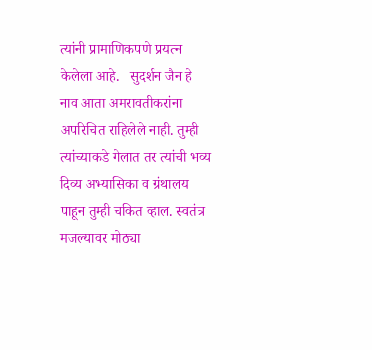त्यांनी प्रामाणिकपणे प्रयत्न केलेला आहे.   सुदर्शन जैन हे नाव आता अमरावतीकरांना अपरिचित राहिलेले नाही. तुम्ही त्यांच्याकडे गेलात तर त्यांची भव्य दिव्य अभ्यासिका व ग्रंथालय पाहून तुम्ही चकित व्हाल. स्वतंत्र मजल्यावर मोठ्या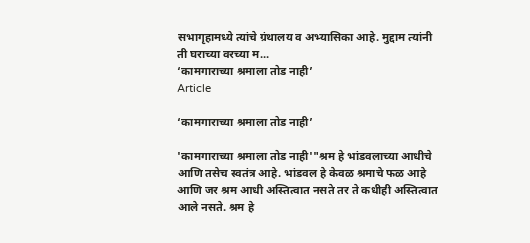सभागृहामध्ये त्यांचे ग्रंथालय व अभ्यासिका आहे. मुद्दाम त्यांनी ती घराच्या वरच्या म...
‘कामगाराच्या श्रमाला तोड नाही’
Article

‘कामगाराच्या श्रमाला तोड नाही’

'कामगाराच्या श्रमाला तोड नाही'"श्रम हे भांडवलाच्या आधीचे आणि तसेच स्वतंत्र आहे. भांडवल हे केवळ श्रमाचे फळ आहे आणि जर श्रम आधी अस्तित्वात नसते तर ते कधीही अस्तित्वात आले नसते. श्रम हे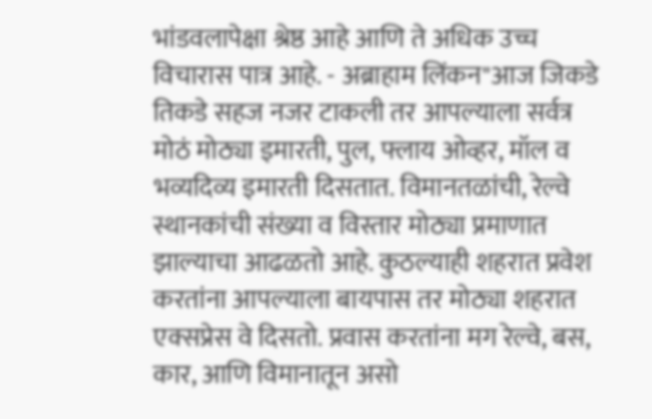भांडवलापेक्षा श्रेष्ठ आहे आणि ते अधिक उच्च विचारास पात्र आहे. - अब्राहाम लिंकन"आज जिकडे तिकडे सहज नजर टाकली तर आपल्याला सर्वत्र मोठं मोठ्या इमारती, पुल, फ्लाय ओव्हर, मॉल व भव्यदिव्य इमारती दिसतात. विमानतळांची, रेल्वे स्थानकांची संख्या व विस्तार मोठ्या प्रमाणात झाल्याचा आढळतो आहे. कुठल्याही शहरात प्रवेश करतांना आपल्याला बायपास तर मोठ्या शहरात एक्सप्रेस वे दिसतो. प्रवास करतांना मग रेल्वे, बस, कार, आणि विमानातून असो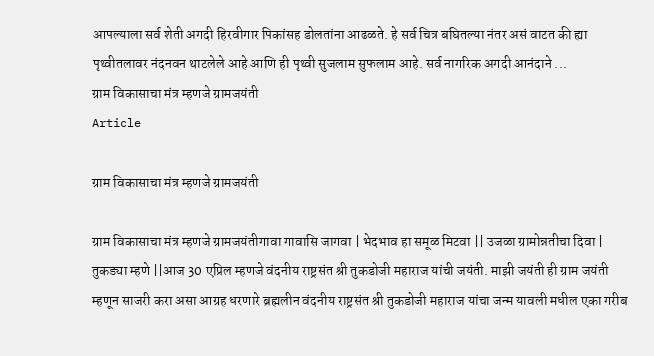आपल्याला सर्व शेती अगदी हिरवीगार पिकांसह डोलतांना आढळते. हे सर्व चित्र बघितल्या नंतर असं वाटत की ह्या पृथ्वीतलावर नंदनवन थाटलेले आहे आणि ही पृथ्वी सुजलाम सुफलाम आहे. सर्व नागरिक अगदी आनंदाने ...
ग्राम विकासाचा मंत्र म्हणजे ग्रामजयंती
Article

ग्राम विकासाचा मंत्र म्हणजे ग्रामजयंती

ग्राम विकासाचा मंत्र म्हणजे ग्रामजयंतीगावा गावासि जागवा | भेदभाव हा समूळ मिटवा || उजळा ग्रामोन्नतीचा दिवा | तुकड्या म्हणे ||आज 30 एप्रिल म्हणजे वंदनीय राष्ट्रसंत श्री तुकडोजी महाराज यांची जयंती. माझी जयंती ही ग्राम जयंती म्हणून साजरी करा असा आग्रह धरणारे ब्रह्मलीन वंदनीय राष्ट्रसंत श्री तुकडोजी महाराज यांचा जन्म यावली मधील एका गरीब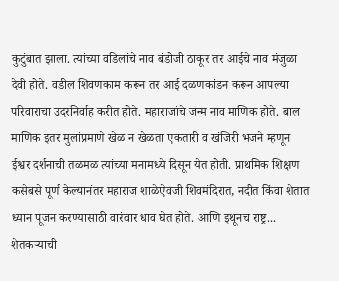कुटुंबात झाला. त्यांच्या वडिलांचे नाव बंडोजी ठाकूर तर आईचे नाव मंजुळा देवी होते. वडील शिवणकाम करून तर आई दळणकांडन करून आपल्या परिवाराचा उदरनिर्वाह करीत होते. महाराजांचे जन्म नाव माणिक होते. बाल माणिक इतर मुलांप्रमाणे खेळ न खेळता एकतारी व खंजिरी भजने म्हणून ईश्वर दर्शनाची तळमळ त्यांच्या मनामध्ये दिसून येत होती. प्राथमिक शिक्षण कसेबसे पूर्ण केल्यानंतर महाराज शाळेऐवजी शिवमंदिरात, नदीत किंवा शेतात ध्यान पूजन करण्यासाठी वारंवार धाव घेत होते. आणि इथूनच राष्ट्र...
शेतकऱ्याची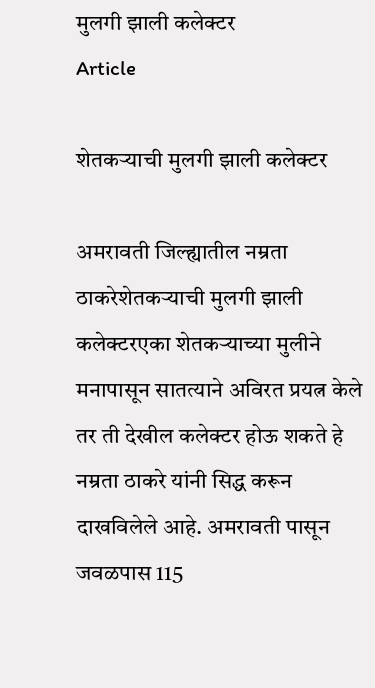मुलगी झाली कलेक्टर
Article

शेतकऱ्याची मुलगी झाली कलेक्टर

अमरावती जिल्ह्यातील नम्रता ठाकरेशेतकऱ्याची मुलगी झाली कलेक्टरएका शेतकऱ्याच्या मुलीने मनापासून सातत्याने अविरत प्रयत्न केले तर ती देखील कलेक्टर होऊ शकते हे नम्रता ठाकरे यांनी सिद्ध करून दाखविलेले आहे. अमरावती पासून जवळपास 115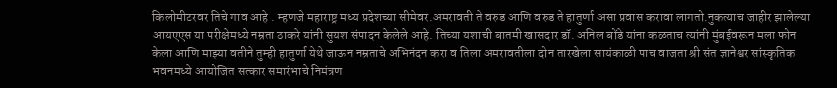किलोमीटरवर तिचे गाव आहे . म्हणजे महाराष्ट्र मध्य प्रदेशच्या सीमेवर.अमरावती ते वरुड आणि वरुड ते हातुर्णा असा प्रवास करावा लागतो.नुकत्याच जाहीर झालेल्या आयएएस या परीक्षेमध्ये नम्रता ठाकरे यांनी सुयश संपादन केलेले आहे. तिच्या यशाची बातमी खासदार डॉ. अनिल बोंडे यांना कळताच त्यांनी मुंबईवरून मला फोन केला आणि माझ्या वतीने तुम्ही हातुर्णा येथे जाऊन नम्रताचे अभिनंदन करा व तिला अमरावतीला दोन तारखेला सायंकाळी पाच वाजता श्री संत ज्ञानेश्वर सांस्कृतिक भवनमध्ये आयोजित सत्कार समारंभाचे निमंत्रण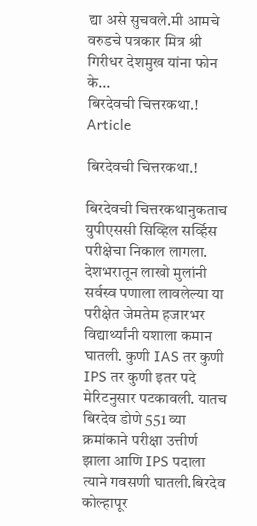द्या असे सुचवले.मी आमचे वरुडचे पत्रकार मित्र श्री गिरीधर देशमुख यांना फोन के...
बिरदेवची चित्तरकथा.!
Article

बिरदेवची चित्तरकथा.!

बिरदेवची चित्तरकथानुकताच युपीएससी सिव्हिल सर्व्हिस परीक्षेचा निकाल लागला. देशभरातून लाखो मुलांनी सर्वस्व पणाला लावलेल्या या परीक्षेत जेमतेम हजारभर विद्यार्थ्यांनी यशाला कमान घातली. कुणी IAS तर कुणी IPS तर कुणी इतर पदे मेरिटनुसार पटकावली. यातच बिरदेव डोणे 551 व्या क्रमांकाने परीक्षा उत्तीर्ण झाला आणि IPS पदाला त्याने गवसणी घातली.बिरदेव कोल्हापूर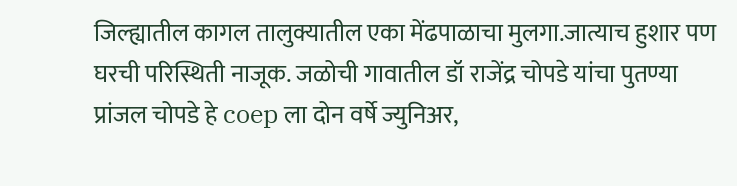जिल्ह्यातील कागल तालुक्यातील एका मेंढपाळाचा मुलगा.जात्याच हुशार पण घरची परिस्थिती नाजूक. जळोची गावातील डॉ राजेंद्र चोपडे यांचा पुतण्या प्रांजल चोपडे हे coep ला दोन वर्षे ज्युनिअर,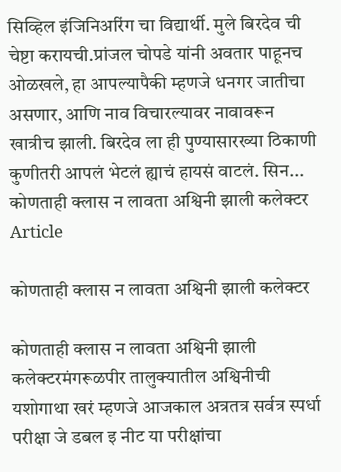सिव्हिल इंजिनिअरिंग चा विद्यार्थी. मुले बिरदेव ची चेष्टा करायची.प्रांजल चोपडे यांनी अवतार पाहूनच ओळखले, हा आपल्यापैकी म्हणजे धनगर जातीचा असणार, आणि नाव विचारल्यावर नावावरून खात्रीच झाली. बिरदेव ला ही पुण्यासारख्या ठिकाणी कुणीतरी आपलं भेटलं ह्याचं हायसं वाटलं. सिन...
कोणताही क्लास न लावता अश्विनी झाली कलेक्टर
Article

कोणताही क्लास न लावता अश्विनी झाली कलेक्टर

कोणताही क्लास न लावता अश्विनी झाली कलेक्टरमंगरूळपीर तालुक्यातील अश्विनीची यशोगाथा खरं म्हणजे आजकाल अत्रतत्र सर्वत्र स्पर्धा परीक्षा जे डबल इ नीट या परीक्षांचा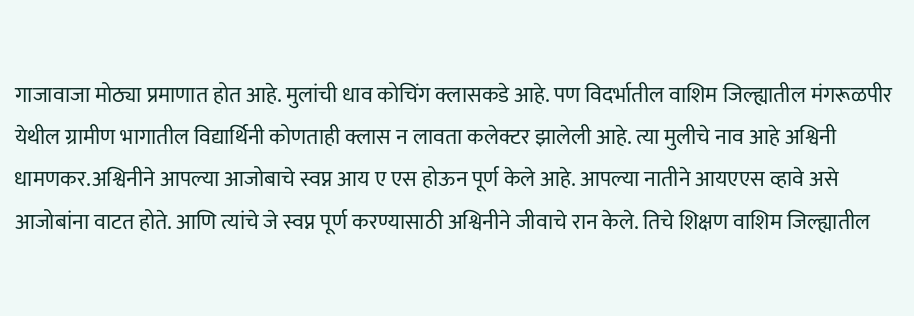गाजावाजा मोठ्या प्रमाणात होत आहे. मुलांची धाव कोचिंग क्लासकडे आहे. पण विदर्भातील वाशिम जिल्ह्यातील मंगरूळपीर येथील ग्रामीण भागातील विद्यार्थिनी कोणताही क्लास न लावता कलेक्टर झालेली आहे. त्या मुलीचे नाव आहे अश्विनी धामणकर.अश्विनीने आपल्या आजोबाचे स्वप्न आय ए एस होऊन पूर्ण केले आहे. आपल्या नातीने आयएएस व्हावे असे आजोबांना वाटत होते. आणि त्यांचे जे स्वप्न पूर्ण करण्यासाठी अश्विनीने जीवाचे रान केले. तिचे शिक्षण वाशिम जिल्ह्यातील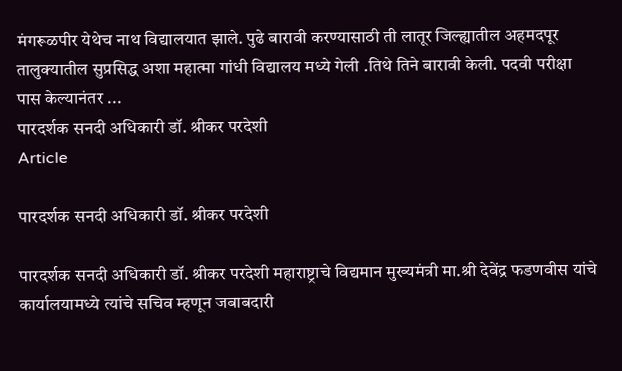मंगरूळपीर येथेच नाथ विद्यालयात झाले. पुढे बारावी करण्यासाठी ती लातूर जिल्ह्यातील अहमदपूर तालुक्यातील सुप्रसिद्ध अशा महात्मा गांधी विद्यालय मध्ये गेली .तिथे तिने बारावी केली. पदवी परीक्षा पास केल्यानंतर ...
पारदर्शक सनदी अधिकारी डॉ. श्रीकर परदेशी
Article

पारदर्शक सनदी अधिकारी डॉ. श्रीकर परदेशी

पारदर्शक सनदी अधिकारी डॉ. श्रीकर परदेशी महाराष्ट्राचे विद्यमान मुख्यमंत्री मा.श्री देवेंद्र फडणवीस यांचे कार्यालयामध्ये त्यांचे सचिव म्हणून जबाबदारी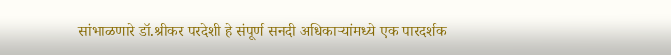सांभाळणारे डॉ.श्रीकर परदेशी हे संपूर्ण सनदी अधिकाऱ्यांमध्ये एक पारदर्शक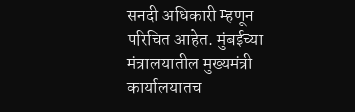सनदी अधिकारी म्हणून परिचित आहेत. मुंबईच्या मंत्रालयातील मुख्यमंत्री कार्यालयातच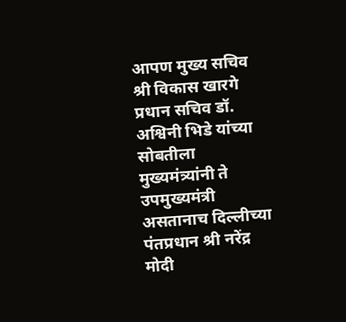आपण मुख्य सचिव श्री विकास खारगे प्रधान सचिव डॉ. अश्विनी भिडे यांच्या सोबतीला मुख्यमंत्र्यांनी ते उपमुख्यमंत्री असतानाच दिल्लीच्या पंतप्रधान श्री नरेंद्र मोदी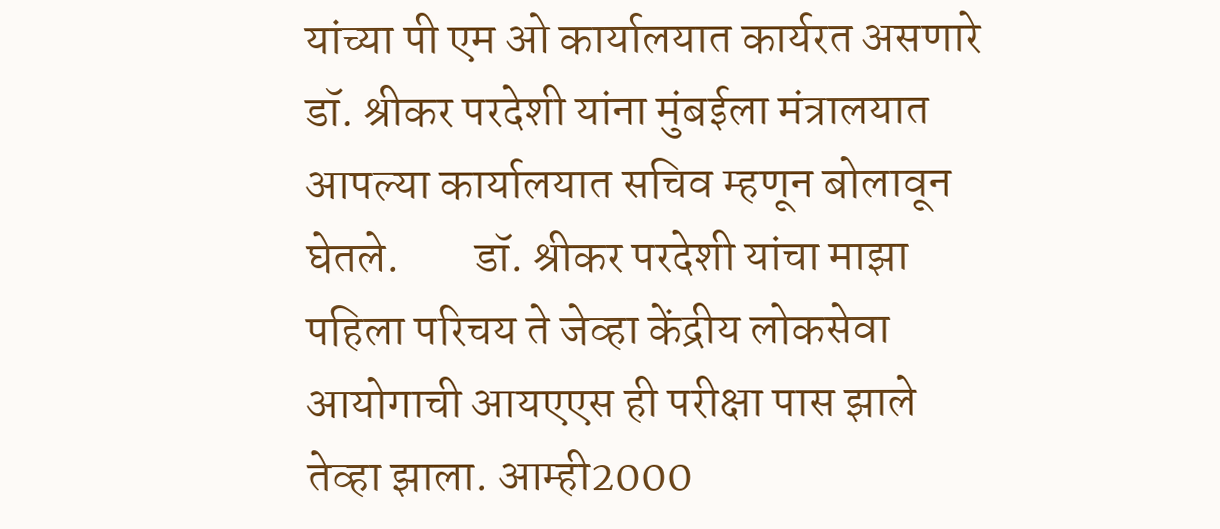यांच्या पी एम ओ कार्यालयात कार्यरत असणारे डॉ. श्रीकर परदेशी यांना मुंबईला मंत्रालयात आपल्या कार्यालयात सचिव म्हणून बोलावून घेतले.        डॉ. श्रीकर परदेशी यांचा माझा पहिला परिचय ते जेव्हा केंद्रीय लोकसेवा आयोगाची आयएएस ही परीक्षा पास झाले तेव्हा झाला. आम्ही2000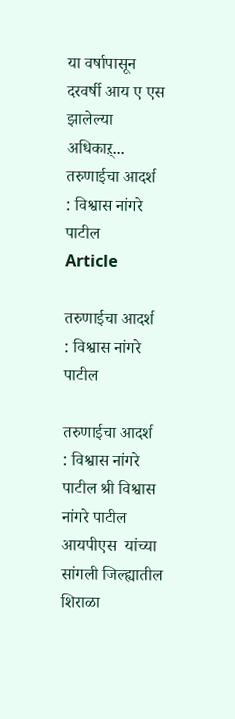या वर्षापासून दरवर्षी आय ए एस झालेल्या अधिकाऱ्...
तरुणाईचा आदर्श  : विश्वास नांगरे पाटील
Article

तरुणाईचा आदर्श  : विश्वास नांगरे पाटील

तरुणाईचा आदर्श  : विश्वास नांगरे पाटील श्री विश्वास नांगरे पाटील आयपीएस  यांच्या सांगली जिल्ह्यातील शिराळा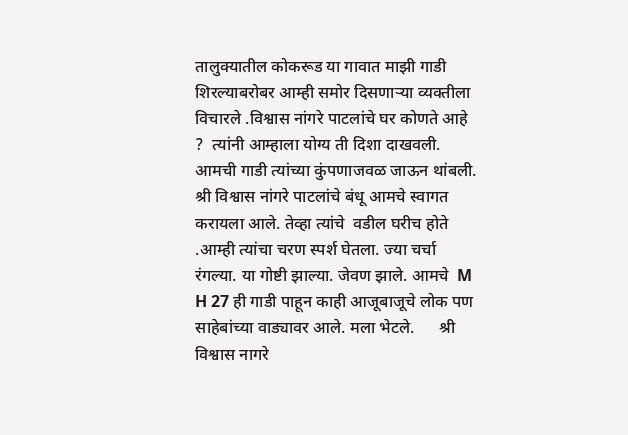तालुक्यातील कोकरूड या गावात माझी गाडी शिरल्याबरोबर आम्ही समोर दिसणाऱ्या व्यक्तीला विचारले .विश्वास नांगरे पाटलांचे घर कोणते आहे ?  त्यांनी आम्हाला योग्य ती दिशा दाखवली. आमची गाडी त्यांच्या कुंपणाजवळ जाऊन थांबली. श्री विश्वास नांगरे पाटलांचे बंधू आमचे स्वागत करायला आले. तेव्हा त्यांचे  वडील घरीच होते .आम्ही त्यांचा चरण स्पर्श घेतला. ज्या चर्चा रंगल्या. या गोष्टी झाल्या. जेवण झाले. आमचे  M H 27 ही गाडी पाहून काही आजूबाजूचे लोक पण साहेबांच्या वाड्यावर आले. मला भेटले.      श्री विश्वास नागरे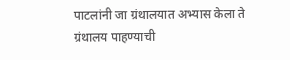पाटलांनी जा ग्रंथालयात अभ्यास केला ते ग्रंथालय पाहण्याची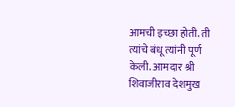आमची इच्छा होती. ती त्यांचे बंधू त्यांनी पूर्ण केली. आमदार श्री शिवाजीराव देशमुख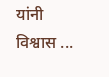यांनी विश्वास ...